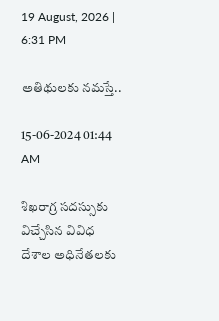19 August, 2026 | 6:31 PM

అతిథులకు నమస్తే..

15-06-2024 01:44 AM

శిఖరాగ్ర సదస్సుకు విచ్చేసిన వివిధ దేశాల అధినేతలకు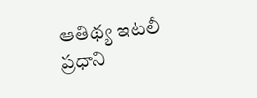ఆతిథ్య ఇటలీ ప్రధాని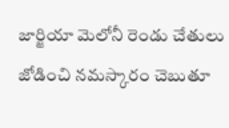జార్జియా మెలోనీ రెండు చేతులు జోడించి నమస్కారం చెబుతూ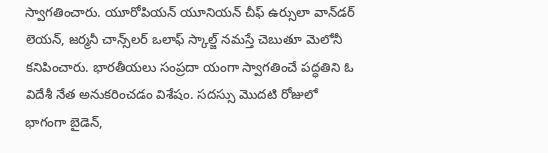స్వాగతించారు. యూరోపియన్ యూనియన్ చీఫ్ ఉర్సులా వాన్‌డర్ లెయన్, జర్మనీ చాన్స్‌లర్ ఒలాఫ్ స్కాల్జ్ నమస్తే చెబుతూ మెలోనీ కనిపించారు. భారతీయలు సంప్రదా యంగా స్వాగతించే పద్ధతిని ఓ విదేశీ నేత అనుకరించడం విశేషం. సదస్సు మొదటి రోజులో భాగంగా బైడెన్,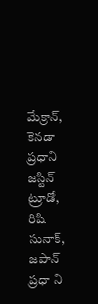మేక్రాన్, కెనడా ప్రధాని జస్టిన్ ట్రూడో, రిషి సునాక్, జపాన్ ప్రధా ని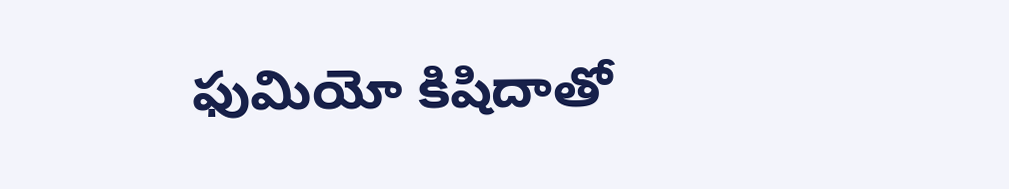ఫుమియో కిషిదాతో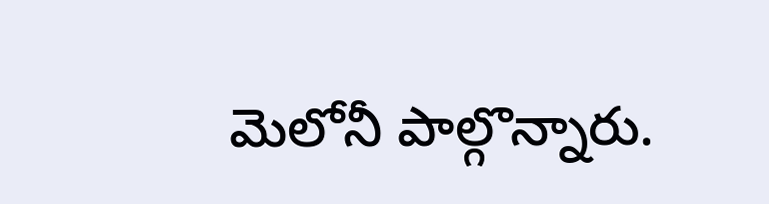మెలోనీ పాల్గొన్నారు.